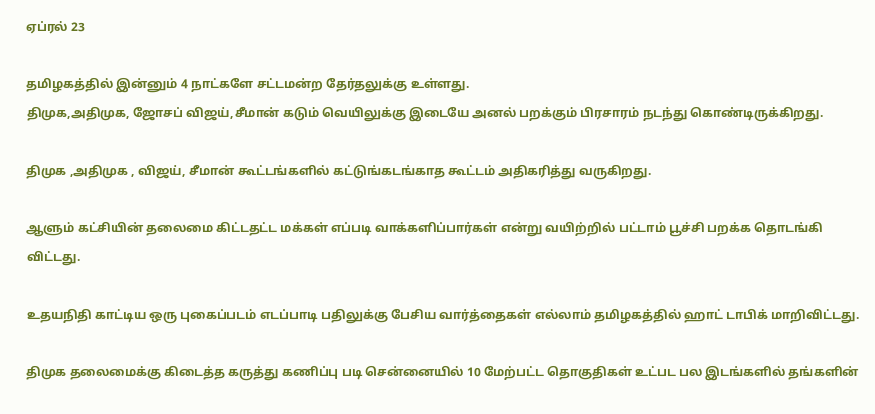ஏப்ரல் 23

தமிழகத்தில் இன்னும் 4 நாட்களே சட்டமன்ற தேர்தலுக்கு உள்ளது.
திமுக,அதிமுக, ஜோசப் விஜய்,சீமான் கடும் வெயிலுக்கு இடையே அனல் பறக்கும் பிரசாரம் நடந்து கொண்டிருக்கிறது.

திமுக ,அதிமுக , விஜய், சீமான் கூட்டங்களில் கட்டுங்கடங்காத கூட்டம் அதிகரித்து வருகிறது.

ஆளும் கட்சியின் தலைமை கிட்டதட்ட மக்கள் எப்படி வாக்களிப்பார்கள் என்று வயிற்றில் பட்டாம் பூச்சி பறக்க தொடங்கி விட்டது.

உதயநிதி காட்டிய ஒரு புகைப்படம் எடப்பாடி பதிலுக்கு பேசிய வார்த்தைகள் எல்லாம் தமிழகத்தில் ஹாட் டாபிக் மாறிவிட்டது.

திமுக தலைமைக்கு கிடைத்த கருத்து கணிப்பு படி சென்னையில் 10 மேற்பட்ட தொகுதிகள் உட்பட பல இடங்களில் தங்களின்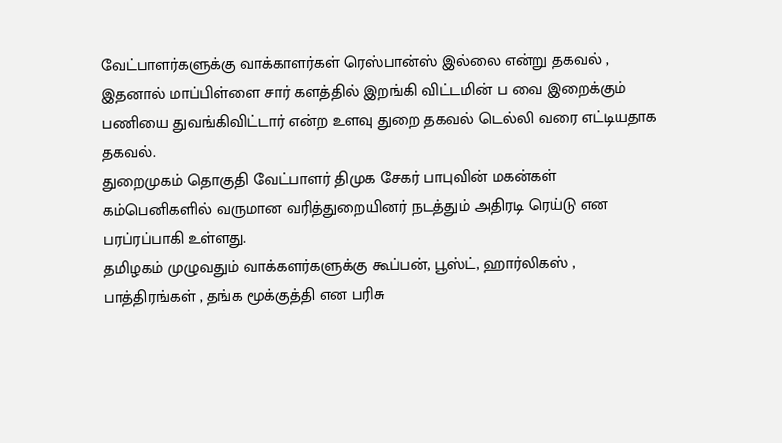வேட்பாளர்களுக்கு வாக்காளர்கள் ரெஸ்பான்ஸ் இல்லை என்று தகவல் , இதனால் மாப்பிள்ளை சார் களத்தில் இறங்கி விட்டமின் ப வை இறைக்கும் பணியை துவங்கிவிட்டார் என்ற உளவு துறை தகவல் டெல்லி வரை எட்டியதாக தகவல்.
துறைமுகம் தொகுதி வேட்பாளர் திமுக சேகர் பாபுவின் மகன்கள் கம்பெனிகளில் வருமான வரித்துறையினர் நடத்தும் அதிரடி ரெய்டு என பரப்ரப்பாகி உள்ளது.
தமிழகம் முழுவதும் வாக்களர்களுக்கு கூப்பன், பூஸ்ட், ஹார்லிகஸ் , பாத்திரங்கள் , தங்க மூக்குத்தி என பரிசு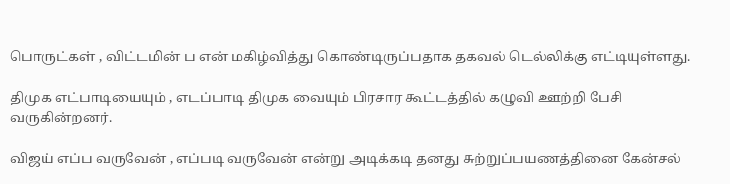பொருட்கள் , விட்டமின் ப என் மகிழ்வித்து கொண்டிருப்பதாக தகவல் டெல்லிக்கு எட்டியுள்ளது.

திமுக எட்பாடியையும் , எடப்பாடி திமுக வையும் பிரசார கூட்டத்தில் கழுவி ஊற்றி பேசி வருகின்றனர்.

விஜய் எப்ப வருவேன் , எப்படி வருவேன் என்று அடிக்கடி தனது சுற்றுப்பயணத்தினை கேன்சல்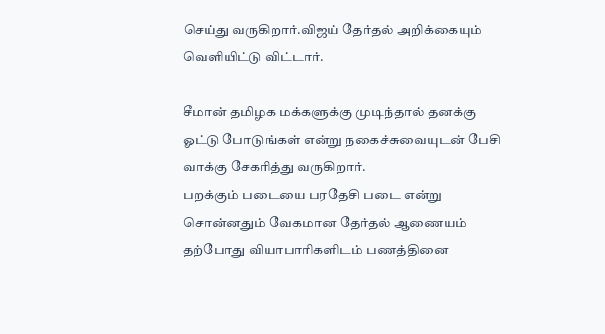செய்து வருகிறார்.விஜய் தேர்தல் அறிக்கையும் வெளியிட்டு விட்டார்.

சீமான் தமிழக மக்களுக்கு முடிந்தால் தனக்கு ஓட்டு போடுங்கள் என்று நகைச்சுவையுடன் பேசி வாக்கு சேகரித்து வருகிறார்.
பறக்கும் படையை பரதேசி படை என்று சொன்னதும் வேகமான தேர்தல் ஆணையம் தற்போது வியாபாரிகளிடம் பணத்தினை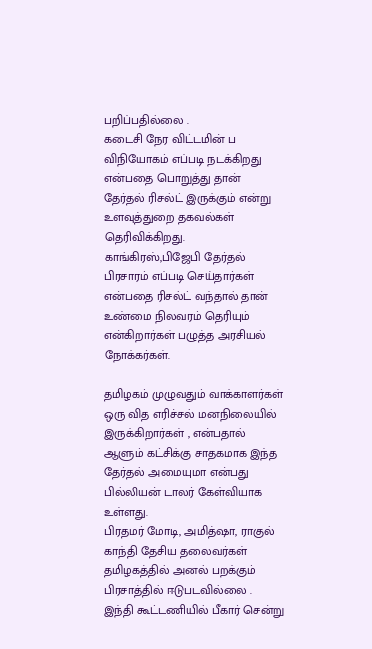பறிப்பதில்லை .
கடைசி நேர விட்டமின் ப விநியோகம் எப்படி நடக்கிறது என்பதை பொறுத்து தான் தேர்தல் ரிசல்ட் இருக்கும் என்று உளவுத்துறை தகவல்கள் தெரிவிக்கிறது.
காங்கிரஸ்,பிஜேபி தேர்தல் பிரசாரம் எப்படி செய்தார்கள் என்பதை ரிசல்ட் வந்தால் தான் உண்மை நிலவரம் தெரியும் என்கிறார்கள் பழுத்த அரசியல் நோக்கர்கள்.

தமிழகம் முழுவதும் வாக்காளர்கள் ஒரு வித எரிச்சல் மனநிலையில் இருக்கிறார்கள் , என்பதால் ஆளும் கட்சிக்கு சாதகமாக இந்த தேர்தல் அமையுமா என்பது பில்லியன் டாலர் கேள்வியாக உள்ளது.
பிரதமர் மோடி, அமித்ஷா, ராகுல் காந்தி தேசிய தலைவர்கள் தமிழகத்தில் அனல் பறக்கும் பிரசாத்தில் ஈடுபடவில்லை .
இந்தி கூட்டணியில் பீகார் சென்று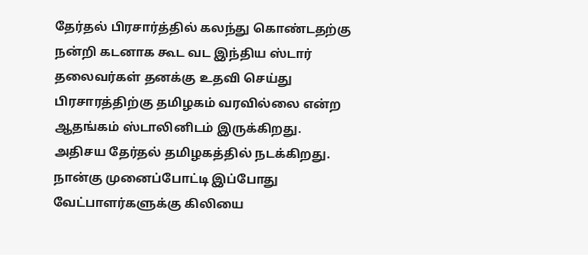தேர்தல் பிரசார்த்தில் கலந்து கொண்டதற்கு நன்றி கடனாக கூட வட இந்திய ஸ்டார் தலைவர்கள் தனக்கு உதவி செய்து பிரசாரத்திற்கு தமிழகம் வரவில்லை என்ற ஆதங்கம் ஸ்டாலினிடம் இருக்கிறது.
அதிசய தேர்தல் தமிழகத்தில் நடக்கிறது.
நான்கு முனைப்போட்டி இப்போது வேட்பாளர்களுக்கு கிலியை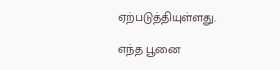ஏற்படுத்தியுள்ளது.

எந்த பூனை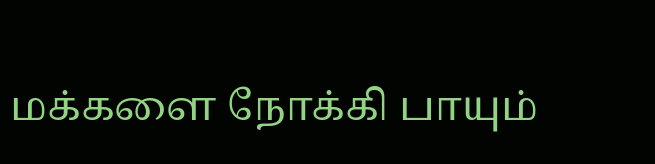மக்களை நோக்கி பாயும்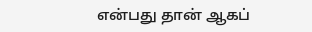என்பது தான் ஆகப்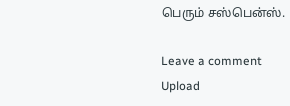பெரும் சஸ்பென்ஸ்.

Leave a comment
Upload